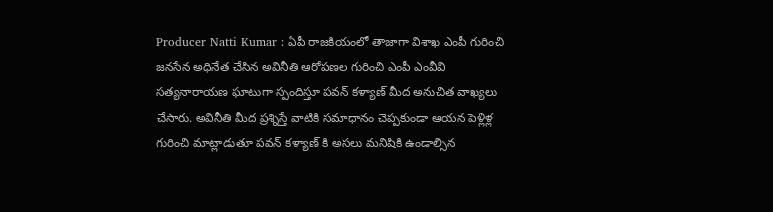Producer Natti Kumar : ఏపీ రాజకియంలో తాజాగా విశాఖ ఎంపీ గురించి జనసేన అధినేత చేసిన అవినీతి ఆరోపణల గురించి ఎంపీ ఎంవీవి సత్యనారాయణ ఘాటుగా స్పందిస్తూ పవన్ కళ్యాణ్ మీద అనుచిత వాఖ్యలు చేసారు. అవినీతి మీద ప్రశ్నిస్తే వాటికి సమాధానం చెప్పకుండా ఆయన పెళ్లిళ్ల గురించి మాట్లాడుతూ పవన్ కళ్యాణ్ కి అసలు మనిషికి ఉండాల్సిన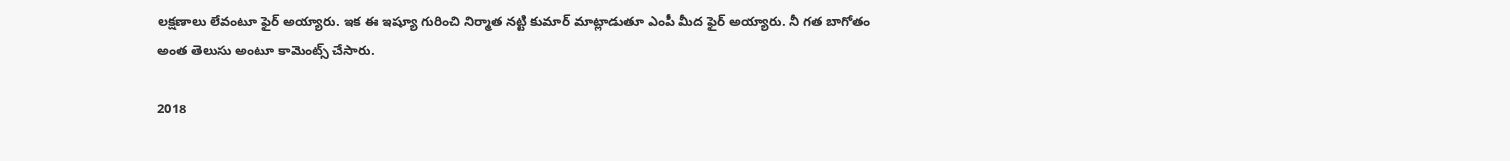లక్షణాలు లేవంటూ ఫైర్ అయ్యారు. ఇక ఈ ఇష్యూ గురించి నిర్మాత నట్టి కుమార్ మాట్లాడుతూ ఎంపీ మీద ఫైర్ అయ్యారు. నీ గత బాగోతం అంత తెలుసు అంటూ కామెంట్స్ చేసారు.

2018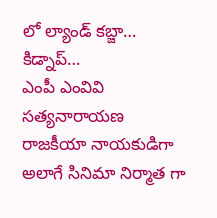లో ల్యాండ్ కబ్జా… కిడ్నాప్…
ఎంపీ ఎంవివి సత్యనారాయణ రాజకీయా నాయకుడిగా అలాగే సినిమా నిర్మాత గా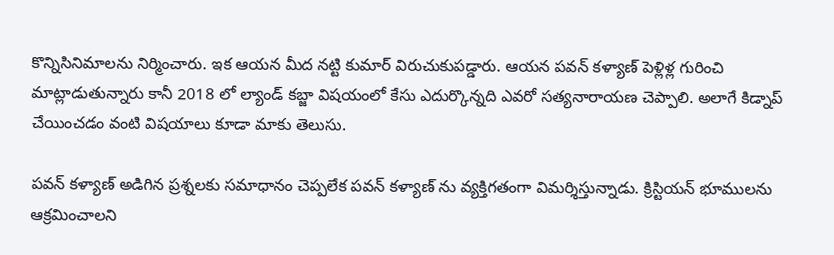కొన్నిసినిమాలను నిర్మించారు. ఇక ఆయన మీద నట్టి కుమార్ విరుచుకుపడ్డారు. ఆయన పవన్ కళ్యాణ్ పెళ్లిళ్ల గురించి మాట్లాడుతున్నారు కానీ 2018 లో ల్యాండ్ కబ్జా విషయంలో కేసు ఎదుర్కొన్నది ఎవరో సత్యనారాయణ చెప్పాలి. అలాగే కిడ్నాప్ చేయించడం వంటి విషయాలు కూడా మాకు తెలుసు.

పవన్ కళ్యాణ్ అడిగిన ప్రశ్నలకు సమాధానం చెప్పలేక పవన్ కళ్యాణ్ ను వ్యక్తిగతంగా విమర్శిస్తున్నాడు. క్రిస్టియన్ భూములను ఆక్రమించాలని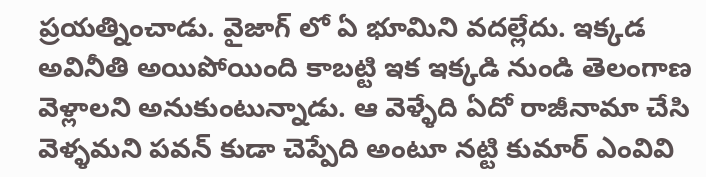ప్రయత్నించాడు. వైజాగ్ లో ఏ భూమిని వదల్లేదు. ఇక్కడ అవినీతి అయిపోయింది కాబట్టి ఇక ఇక్కడి నుండి తెలంగాణ వెళ్లాలని అనుకుంటున్నాడు. ఆ వెళ్ళేది ఏదో రాజీనామా చేసి వెళ్ళమని పవన్ కుడా చెప్పేది అంటూ నట్టి కుమార్ ఎంవివి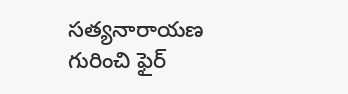సత్యనారాయణ గురించి ఫైర్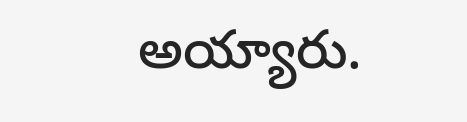అయ్యారు.